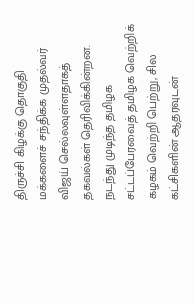திருச்சி கிழக்கு தொகுதி மக்களைச் சந்திக்க முதல்வர் விஜய் செல்லவுள்ளதாகத் தகவல்கள் தெரிவிக்கின்றன.
நடந்து முடிந்த தமிழக சட்டப்பேரவைத் தமிழக வெற்றிக் கழகம் வெற்றி பெற்று, சில கட்சிகளின் ஆதரவுடன்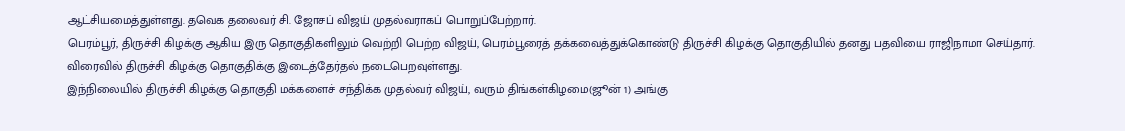ஆட்சியமைத்துள்ளது. தவெக தலைவர் சி. ஜோசப் விஜய் முதல்வராகப் பொறுப்பேற்றார்.
பெரம்பூர், திருச்சி கிழக்கு ஆகிய இரு தொகுதிகளிலும் வெற்றி பெற்ற விஜய், பெரம்பூரைத் தக்கவைத்துக்கொண்டு திருச்சி கிழக்கு தொகுதியில் தனது பதவியை ராஜிநாமா செய்தார். விரைவில் திருச்சி கிழக்கு தொகுதிக்கு இடைத்தேர்தல் நடைபெறவுள்ளது.
இந்நிலையில் திருச்சி கிழக்கு தொகுதி மக்களைச் சந்திக்க முதல்வர் விஜய், வரும் திங்கள்கிழமை(ஜூன் 1) அங்கு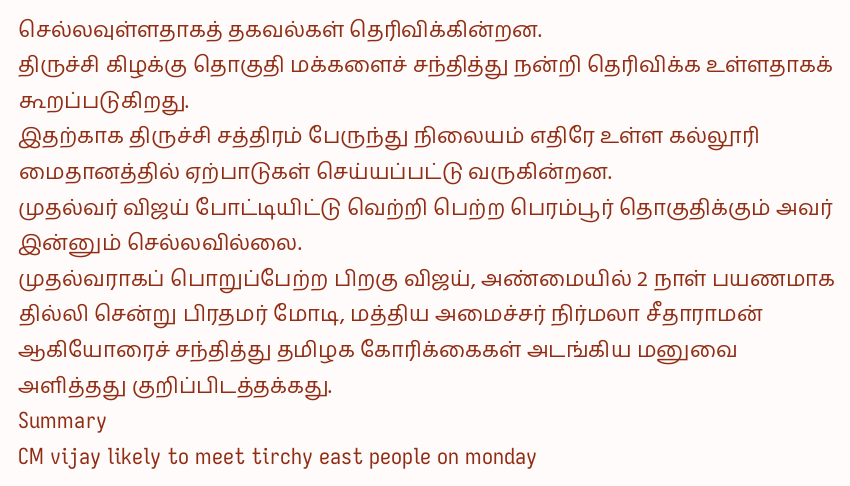செல்லவுள்ளதாகத் தகவல்கள் தெரிவிக்கின்றன.
திருச்சி கிழக்கு தொகுதி மக்களைச் சந்தித்து நன்றி தெரிவிக்க உள்ளதாகக் கூறப்படுகிறது.
இதற்காக திருச்சி சத்திரம் பேருந்து நிலையம் எதிரே உள்ள கல்லூரி மைதானத்தில் ஏற்பாடுகள் செய்யப்பட்டு வருகின்றன.
முதல்வர் விஜய் போட்டியிட்டு வெற்றி பெற்ற பெரம்பூர் தொகுதிக்கும் அவர் இன்னும் செல்லவில்லை.
முதல்வராகப் பொறுப்பேற்ற பிறகு விஜய், அண்மையில் 2 நாள் பயணமாக தில்லி சென்று பிரதமர் மோடி, மத்திய அமைச்சர் நிர்மலா சீதாராமன் ஆகியோரைச் சந்தித்து தமிழக கோரிக்கைகள் அடங்கிய மனுவை அளித்தது குறிப்பிடத்தக்கது.
Summary
CM vijay likely to meet tirchy east people on monday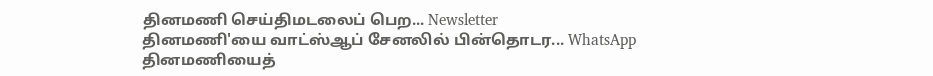தினமணி செய்திமடலைப் பெற... Newsletter
தினமணி'யை வாட்ஸ்ஆப் சேனலில் பின்தொடர... WhatsApp
தினமணியைத்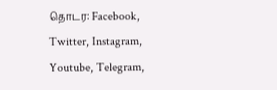தொடர: Facebook, Twitter, Instagram, Youtube, Telegram,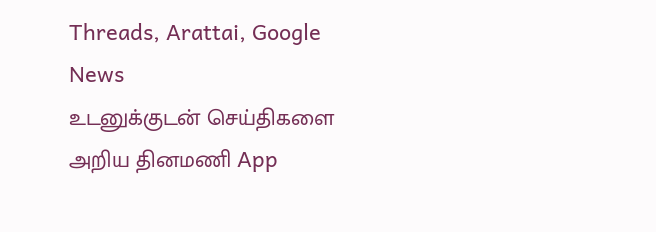Threads, Arattai, Google News
உடனுக்குடன் செய்திகளை அறிய தினமணி App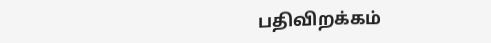பதிவிறக்கம்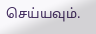செய்யவும்.